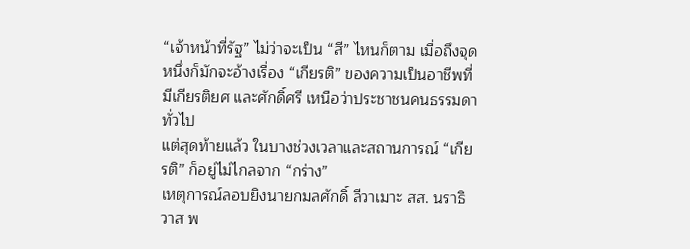“เจ้าหน้าที่รัฐ” ไม่ว่าจะเป็น “สี” ไหนก็ตาม เมื่อถึงจุดหนึ่งก็มักจะอ้างเรื่อง “เกียรติ” ของความเป็นอาชีพที่มีเกียรติยศ และศักดิ์ศรี เหนือว่าประชาชนคนธรรมดาทั่วไป
แต่สุดท้ายแล้ว ในบางช่วงเวลาและสถานการณ์ “เกียรติ” ก็อยู่ไม่ไกลจาก “กร่าง”
เหตุการณ์ลอบยิงนายกมลศักดิ์ ลีวาเมาะ สส. นราธิวาส พ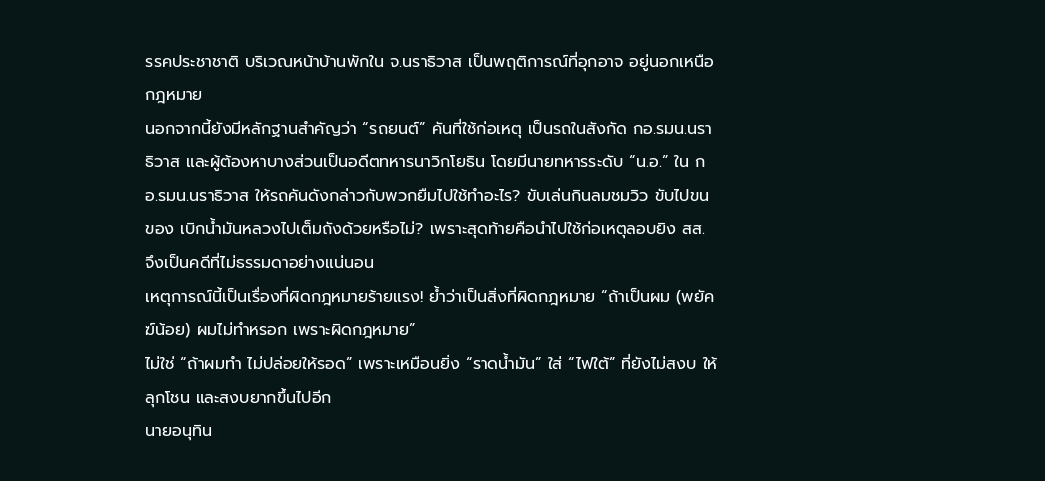รรคประชาชาติ บริเวณหน้าบ้านพักใน จ.นราธิวาส เป็นพฤติการณ์ที่อุกอาจ อยู่นอกเหนือกฎหมาย
นอกจากนี้ยังมีหลักฐานสำคัญว่า “รถยนต์” คันที่ใช้ก่อเหตุ เป็นรถในสังกัด กอ.รมน.นราธิวาส และผู้ต้องหาบางส่วนเป็นอดีตทหารนาวิกโยธิน โดยมีนายทหารระดับ “น.อ.” ใน กอ.รมน.นราธิวาส ให้รถคันดังกล่าวกับพวกยืมไปใช้ทำอะไร? ขับเล่นกินลมชมวิว ขับไปขนของ เบิกน้ำมันหลวงไปเต็มถังด้วยหรือไม่? เพราะสุดท้ายคือนำไปใช้ก่อเหตุลอบยิง สส. จึงเป็นคดีที่ไม่ธรรมดาอย่างแน่นอน
เหตุการณ์นี้เป็นเรื่องที่ผิดกฎหมายร้ายแรง! ย้ำว่าเป็นสิ่งที่ผิดกฎหมาย “ถ้าเป็นผม (พยัคฆ์น้อย) ผมไม่ทำหรอก เพราะผิดกฎหมาย”
ไม่ใช่ “ถ้าผมทำ ไม่ปล่อยให้รอด” เพราะเหมือนยิ่ง “ราดน้ำมัน” ใส่ “ไฟใต้” ที่ยังไม่สงบ ให้ลุกโชน และสงบยากขึ้นไปอีก
นายอนุทิน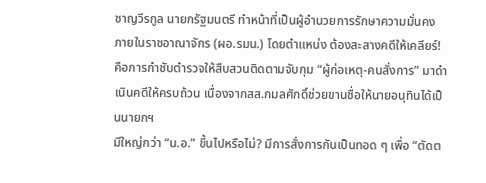ชาญวีรกูล นายกรัฐมนตรี ทำหน้าที่เป็นผู้อำนวยการรักษาความมั่นคงภายในราชอาณาจักร (ผอ.รมน.) โดยตำแหน่ง ต้องสะสางคดีให้เคลียร์! คือการกำชับตำรวจให้สืบสวนติดตามจับกุม “ผู้ก่อเหตุ-คนสั่งการ” มาดำเนินคดีให้ครบถ้วน เนื่องจากสส.กมลศักดิ์ช่วยขานชื่อให้นายอนุทินได้เป็นนายกฯ
มีใหญ่กว่า “น.อ.” ขึ้นไปหรือไม่? มีการสั่งการกันเป็นทอด ๆ เพื่อ “ตัดต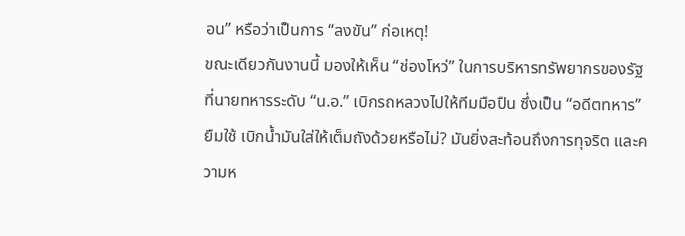อน” หรือว่าเป็นการ “ลงขัน” ก่อเหตุ!
ขณะเดียวกันงานนี้ มองให้เห็น “ช่องโหว่” ในการบริหารทรัพยากรของรัฐ ที่นายทหารระดับ “น.อ.” เบิกรถหลวงไปให้ทีมมือปืน ซึ่งเป็น “อดีตทหาร” ยืมใช้ เบิกน้ำมันใส่ให้เต็มถังด้วยหรือไม่? มันยิ่งสะท้อนถึงการทุจริต และความห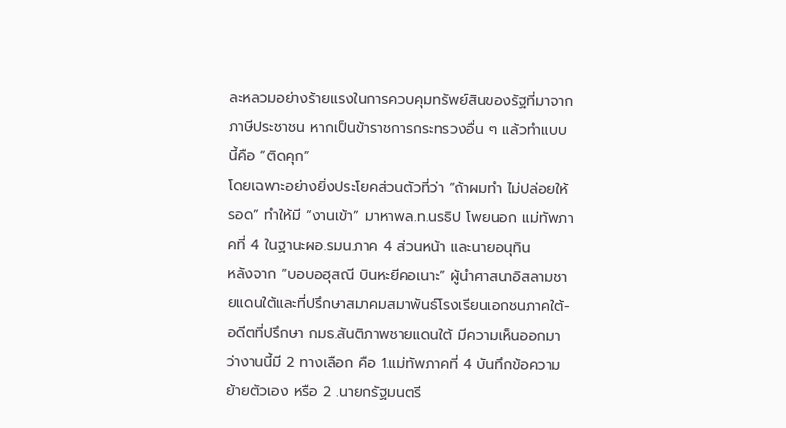ละหลวมอย่างร้ายแรงในการควบคุมทรัพย์สินของรัฐที่มาจากภาษีประชาชน หากเป็นข้าราชการกระทรวงอื่น ๆ แล้วทำแบบนี้คือ “ติดคุก”
โดยเฉพาะอย่างยิ่งประโยคส่วนตัวที่ว่า “ถ้าผมทำ ไม่ปล่อยให้รอด” ทำให้มี “งานเข้า” มาหาพล.ท.นรธิป โพยนอก แม่ทัพภาคที่ 4 ในฐานะผอ.รมน.ภาค 4 ส่วนหน้า และนายอนุทิน
หลังจาก “บอบอฮุสณี บินหะยีคอเนาะ” ผู้นำศาสนาอิสลามชายแดนใต้และที่ปรึกษาสมาคมสมาพันธ์โรงเรียนเอกชนภาคใต้-อดีตที่ปรึกษา กมธ.สันติภาพชายแดนใต้ มีความเห็นออกมาว่างานนี้มี 2 ทางเลือก คือ 1.แม่ทัพภาคที่ 4 บันทึกข้อความย้ายตัวเอง หรือ 2 .นายกรัฐมนตรี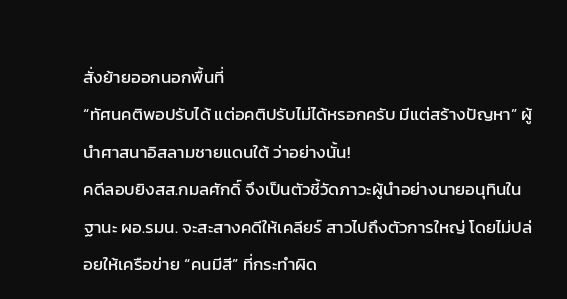สั่งย้ายออกนอกพื้นที่
“ทัศนคติพอปรับได้ แต่อคติปรับไม่ได้หรอกครับ มีแต่สร้างปัญหา” ผู้นำศาสนาอิสลามชายแดนใต้ ว่าอย่างนั้น!
คดีลอบยิงสส.กมลศักดิ์ จึงเป็นตัวชี้วัดภาวะผู้นำอย่างนายอนุทินในฐานะ ผอ.รมน. จะสะสางคดีให้เคลียร์ สาวไปถึงตัวการใหญ่ โดยไม่ปล่อยให้เครือข่าย “คนมีสี” ที่กระทำผิด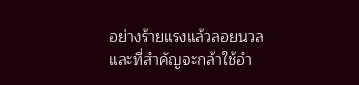อย่างร้ายแรงแล้วลอยนวล และที่สำคัญจะกล้าใช้อำ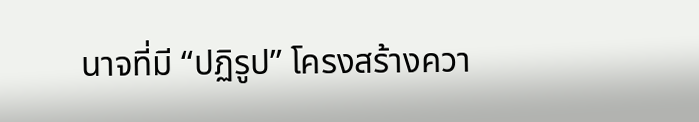นาจที่มี “ปฏิรูป” โครงสร้างควา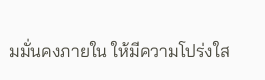มมั่นคงภายใน ให้มีความโปร่งใส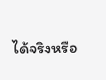ได้จริงหรือ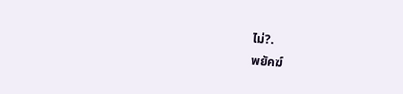ไม่?.
พยัคฆ์